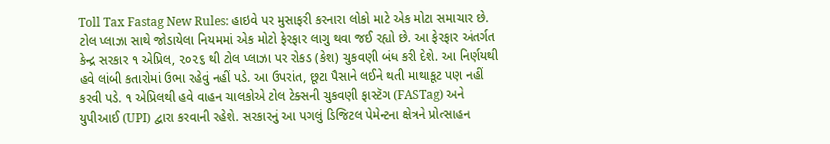Toll Tax Fastag New Rules: હાઇવે પર મુસાફરી કરનારા લોકો માટે એક મોટા સમાચાર છે. ટોલ પ્લાઝા સાથે જોડાયેલા નિયમમાં એક મોટો ફેરફાર લાગુ થવા જઈ રહ્યો છે. આ ફેરફાર અંતર્ગત કેન્દ્ર સરકાર ૧ એપ્રિલ, ૨૦૨૬ થી ટોલ પ્લાઝા પર રોકડ (કેશ) ચુકવણી બંધ કરી દેશે. આ નિર્ણયથી હવે લાંબી કતારોમાં ઉભા રહેવું નહીં પડે. આ ઉપરાંત, છૂટા પૈસાને લઈને થતી માથાકૂટ પણ નહીં કરવી પડે. ૧ એપ્રિલથી હવે વાહન ચાલકોએ ટોલ ટેક્સની ચુકવણી ફાસ્ટૅગ (FASTag) અને યુપીઆઈ (UPI) દ્વારા કરવાની રહેશે. સરકારનું આ પગલું ડિજિટલ પેમેન્ટના ક્ષેત્રને પ્રોત્સાહન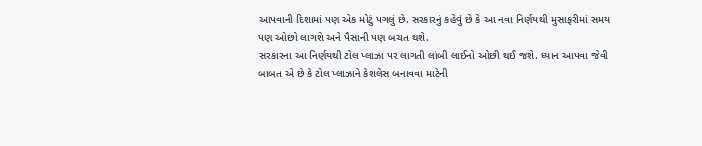આપવાની દિશામાં પણ એક મોટું પગલું છે. સરકારનું કહેવું છે કે આ નવા નિર્ણયથી મુસાફરીમાં સમય પણ ઓછો લાગશે અને પૈસાની પણ બચત થશે.
સરકારના આ નિર્ણયથી ટોલ પ્લાઝા પર લાગતી લાંબી લાઈનો ઓછી થઈ જશે. ધ્યાન આપવા જેવી બાબત એ છે કે ટોલ પ્લાઝાને કેશલેસ બનાવવા માટેની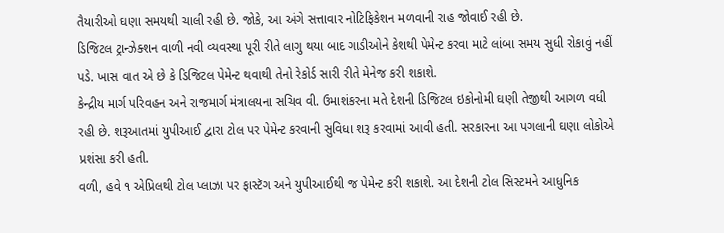તૈયારીઓ ઘણા સમયથી ચાલી રહી છે. જોકે, આ અંગે સત્તાવાર નોટિફિકેશન મળવાની રાહ જોવાઈ રહી છે.
ડિજિટલ ટ્રાન્ઝેક્શન વાળી નવી વ્યવસ્થા પૂરી રીતે લાગુ થયા બાદ ગાડીઓને કેશથી પેમેન્ટ કરવા માટે લાંબા સમય સુધી રોકાવું નહીં પડે. ખાસ વાત એ છે કે ડિજિટલ પેમેન્ટ થવાથી તેનો રેકોર્ડ સારી રીતે મેનેજ કરી શકાશે.
કેન્દ્રીય માર્ગ પરિવહન અને રાજમાર્ગ મંત્રાલયના સચિવ વી. ઉમાશંકરના મતે દેશની ડિજિટલ ઇકોનોમી ઘણી તેજીથી આગળ વધી રહી છે. શરૂઆતમાં યુપીઆઈ દ્વારા ટોલ પર પેમેન્ટ કરવાની સુવિધા શરૂ કરવામાં આવી હતી. સરકારના આ પગલાની ઘણા લોકોએ પ્રશંસા કરી હતી.
વળી, હવે ૧ એપ્રિલથી ટોલ પ્લાઝા પર ફાસ્ટૅગ અને યુપીઆઈથી જ પેમેન્ટ કરી શકાશે. આ દેશની ટોલ સિસ્ટમને આધુનિક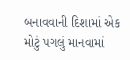બનાવવાની દિશામાં એક મોટું પગલું માનવામાં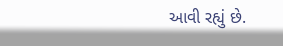આવી રહ્યું છે.